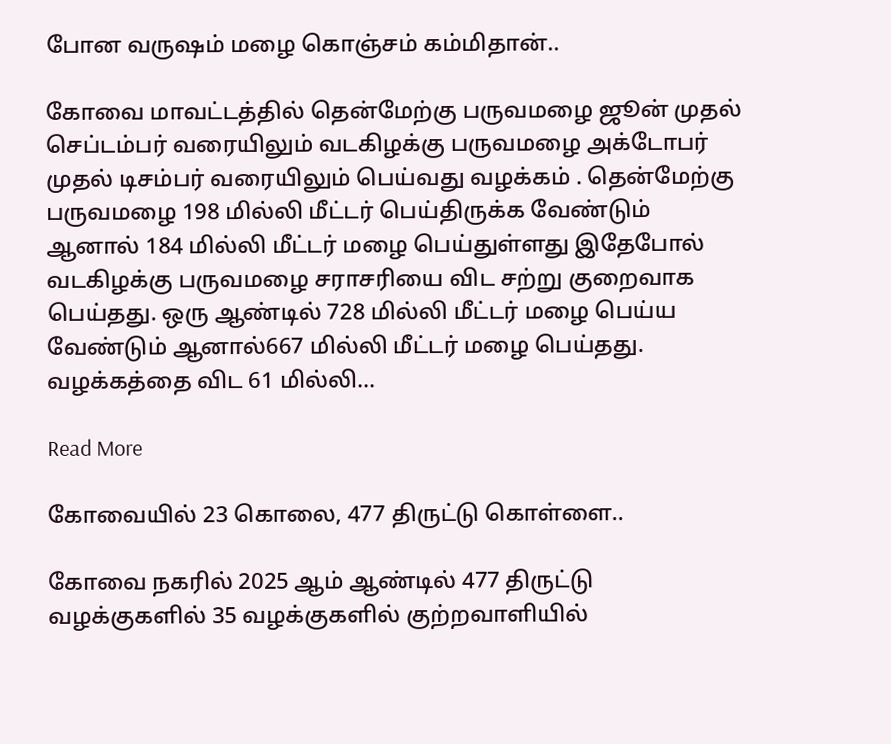போன வருஷம் மழை கொஞ்சம் கம்மிதான்..

கோவை மாவட்டத்தில் தென்மேற்கு பருவமழை ஜூன் முதல் செப்டம்பர் வரையிலும் வடகிழக்கு பருவமழை அக்டோபர் முதல் டிசம்பர் வரையிலும் பெய்வது வழக்கம் . தென்மேற்கு பருவமழை 198 மில்லி மீட்டர் பெய்திருக்க வேண்டும் ஆனால் 184 மில்லி மீட்டர் மழை பெய்துள்ளது இதேபோல் வடகிழக்கு பருவமழை சராசரியை விட சற்று குறைவாக பெய்தது. ஒரு ஆண்டில் 728 மில்லி மீட்டர் மழை பெய்ய வேண்டும் ஆனால்667 மில்லி மீட்டர் மழை பெய்தது. வழக்கத்தை விட 61 மில்லி…

Read More

கோவையில் 23 கொலை, 477 திருட்டு கொள்ளை..

கோவை நகரில் 2025 ஆம் ஆண்டில் 477 திருட்டு வழக்குகளில் 35 வழக்குகளில் குற்றவாளியில்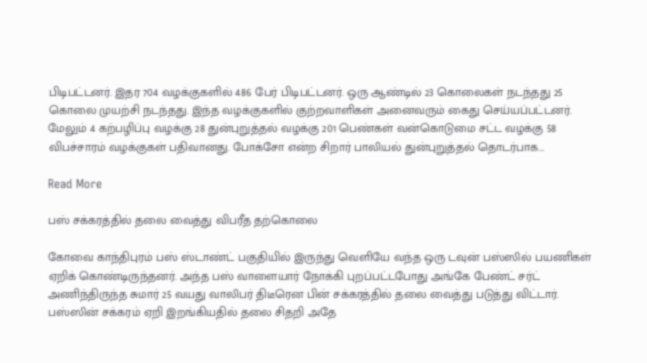பிடிபட்டனர். இதர 704 வழக்குகளில் 486 பேர் பிடிபட்டனர். ஒரு ஆண்டில் 23 கொலைகள் நடந்தது 25 கொலை முயற்சி நடந்தது. இந்த வழக்குகளில் குற்றவாளிகள் அனைவரும் கைது செய்யப்பட்டனர். மேலும் 4 கற்பழிப்பு வழக்கு 28 துன்புறுத்தல் வழக்கு 201 பெண்கள் வன்கொடுமை சட்ட வழக்கு 58 விபச்சாரம் வழக்குகள் பதிவானது. போக்சோ என்ற சிறார் பாலியல் துன்புறுத்தல் தொடர்பாக…

Read More

பஸ் சக்கரத்தில் தலை வைத்து விபரீத தற்கொலை

கோவை காந்திபுரம் பஸ் ஸ்டாண்ட் பகுதியில் இருந்து வெளியே வந்த ஒரு டவுன் பஸ்ஸில் பயணிகள் ஏறிக் கொண்டிருந்தனர். அந்த பஸ் வாளையார் நோக்கி புறப்பட்டபோது அங்கே பேண்ட் சர்ட் அணிந்திருந்த சுமார் 25 வயது வாலிபர் திடீரென பின் சக்கரத்தில் தலை வைத்து படுத்து விட்டார். பஸ்ஸின் சக்கரம் ஏறி இறங்கியதில் தலை சிதறி அதே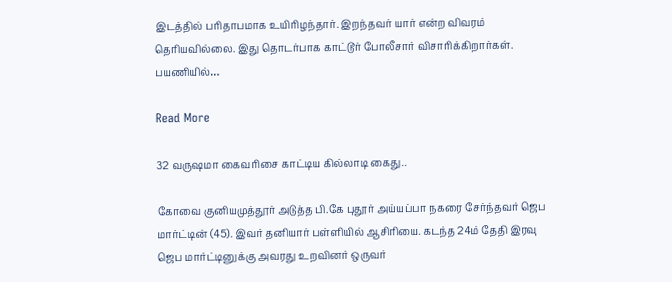இடத்தில் பரிதாபமாக உயிரிழந்தார். இறந்தவர் யார் என்ற விவரம் தெரியவில்லை. இது தொடர்பாக காட்டூர் போலீசார் விசாரிக்கிறார்கள். பயணியில்…

Read More

32 வருஷமா கைவரிசை காட்டிய கில்லாடி கைது..

கோவை குனியமுத்தூர் அடுத்த பி.கே புதூர் அய்யப்பா நகரை சேர்ந்தவர் ஜெப மார்ட்டின் (45). இவர் தனியார் பள்ளியில் ஆசிரியை. கடந்த 24ம் தேதி இரவு ஜெப மார்ட்டினுக்கு அவரது உறவினர் ஒருவர்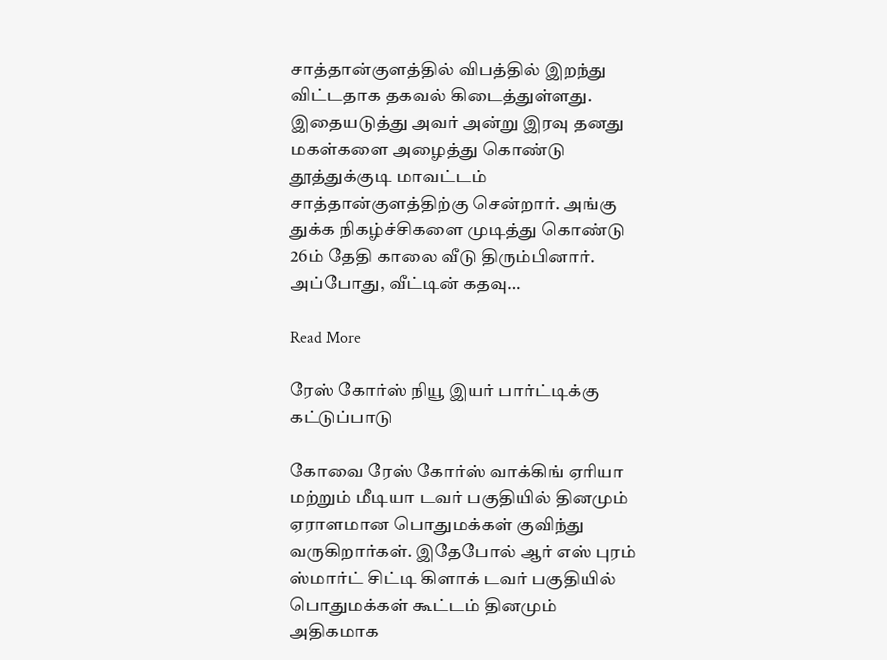சாத்தான்குளத்தில் விபத்தில் இறந்து விட்டதாக தகவல் கிடைத்துள்ளது. இதையடுத்து அவர் அன்று இரவு தனது மகள்களை அழைத்து கொண்டு தூத்துக்குடி மாவட்டம் சாத்தான்குளத்திற்கு சென்றார். அங்கு துக்க நிகழ்ச்சிகளை முடித்து கொண்டு 26ம் தேதி காலை வீடு திரும்பினார். அப்போது, வீட்டின் கதவு…

Read More

ரேஸ் கோர்ஸ் நியூ இயர் பார்ட்டிக்கு கட்டுப்பாடு

கோவை ரேஸ் கோர்ஸ் வாக்கிங் ஏரியா மற்றும் மீடியா டவர் பகுதியில் தினமும் ஏராளமான பொதுமக்கள் குவிந்து வருகிறார்கள். இதேபோல் ஆர் எஸ் புரம் ஸ்மார்ட் சிட்டி கிளாக் டவர் பகுதியில் பொதுமக்கள் கூட்டம் தினமும் அதிகமாக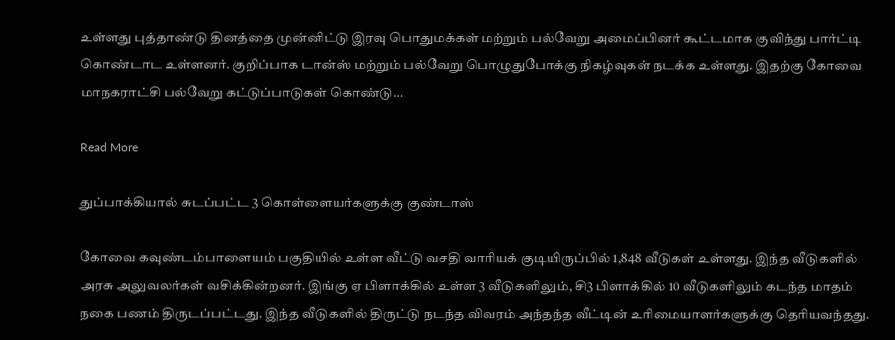உள்ளது புத்தாண்டு தினத்தை முன்னிட்டு இரவு பொதுமக்கள் மற்றும் பல்வேறு அமைப்பினர் கூட்டமாக குவிந்து பார்ட்டி கொண்டாட உள்ளனர். குறிப்பாக டான்ஸ் மற்றும் பல்வேறு பொழுதுபோக்கு நிகழ்வுகள் நடக்க உள்ளது. இதற்கு கோவை மாநகராட்சி பல்வேறு கட்டுப்பாடுகள் கொண்டு…

Read More

துப்பாக்கியால் சுடப்பட்ட 3 கொள்ளையர்களுக்கு குண்டாஸ்

கோவை கவுண்டம்பாளையம் பகுதியில் உள்ள வீட்டு வசதி வாரியக் குடியிருப்பில் 1,848 வீடுகள் உள்ளது. இந்த வீடுகளில் அரசு அலுவலர்கள் வசிக்கின்றனர். இங்கு ஏ பிளாக்கில் உள்ள 3 வீடுகளிலும், சி3 பிளாக்கில் 10 வீடுகளிலும் கடந்த மாதம் நகை பணம் திருடப்பட்டது. இந்த வீடுகளில் திருட்டு நடந்த விவரம் அந்தந்த வீட்டின் உரிமையாளர்களுக்கு தெரியவந்தது.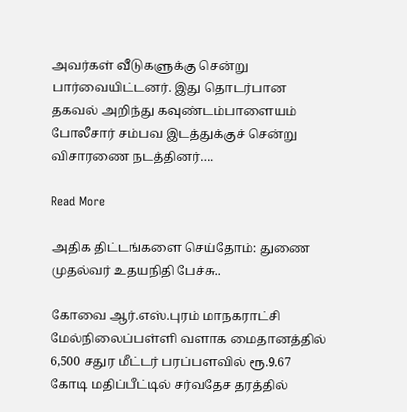அவர்கள் வீடுகளுக்கு சென்று பார்வையிட்டனர். இது தொடர்பான தகவல் அறிந்து கவுண்டம்பாளையம் போலீசார் சம்பவ இடத்துக்குச் சென்று விசாரணை நடத்தினர்….

Read More

அதிக திட்டங்களை செய்தோம்: துணை முதல்வர் உதயநிதி பேச்சு..

கோவை ஆர்.எஸ்.புரம் மாநகராட்சி மேல்நிலைப்பள்ளி வளாக மைதானத்தில் 6,500 சதுர மீட்டர் பரப்பளவில் ரூ.9.67 கோடி மதிப்பீட்டில் சர்வதேச தரத்தில்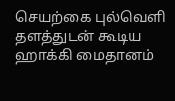செயற்கை புல்வெளி தளத்துடன் கூடிய ஹாக்கி மைதானம்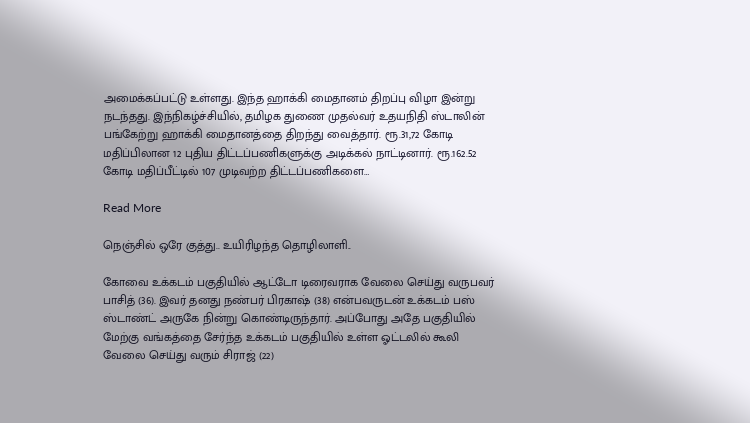அமைக்கப்பட்டு உள்ளது. இந்த ஹாக்கி மைதானம் திறப்பு விழா இன்று நடந்தது. இந்நிகழ்ச்சியில், தமிழக துணை முதல்வர் உதயநிதி ஸ்டாலின் பங்கேற்று ஹாக்கி மைதானத்தை திறந்து வைத்தார். ரூ.31,72 கோடி மதிப்பிலான 12 புதிய திட்டப்பணிகளுக்கு அடிக்கல் நாட்டினார். ரூ.162.52 கோடி மதிப்பீட்டில் 107 முடிவற்ற திட்டப்பணிகளை…

Read More

நெஞ்சில் ஒரே குத்து.. உயிரிழந்த தொழிலாளி..

கோவை உக்கடம் பகுதியில் ஆட்டோ டிரைவராக வேலை செய்து வருபவர் பாசித் (36). இவர் தனது நண்பர் பிரகாஷ் (38) என்பவருடன் உக்கடம் பஸ் ஸ்டாண்ட் அருகே நின்று கொண்டிருந்தார். அப்போது அதே பகுதியில் மேற்கு வங்கத்தை சேர்ந்த உக்கடம் பகுதியில் உள்ள ஓட்டலில் கூலி வேலை செய்து வரும் சிராஜ் (22)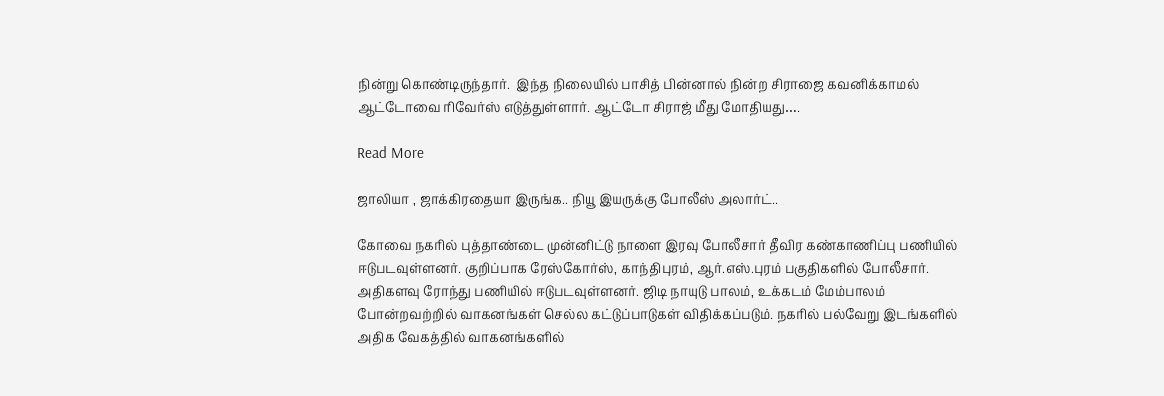நின்று கொண்டிருந்தார்.  இந்த நிலையில் பாசித் பின்னால் நின்ற சிராஜை கவனிக்காமல் ஆட்டோவை ரிவேர்ஸ் எடுத்துள்ளார். ஆட்டோ சிராஜ் மீது மோதியது….

Read More

ஜாலியா , ஜாக்கிரதையா இருங்க.. நியூ இயருக்கு போலீஸ் அலார்ட்..

கோவை நகரில் புத்தாண்டை முன்னிட்டு நாளை இரவு போலீசார் தீவிர கண்காணிப்பு பணியில் ஈடுபடவுள்ளனர். குறிப்பாக ரேஸ்கோர்ஸ், காந்திபுரம், ஆர்.எஸ்.புரம் பகுதிகளில் போலீசார். அதிகளவு ரோந்து பணியில் ஈடுபடவுள்ளனர். ஜிடி நாயுடு பாலம், உக்கடம் மேம்பாலம் போன்றவற்றில் வாகனங்கள் செல்ல கட்டுப்பாடுகள் விதிக்கப்படும். நகரில் பல்வேறு இடங்களில் அதிக வேகத்தில் வாகனங்களில்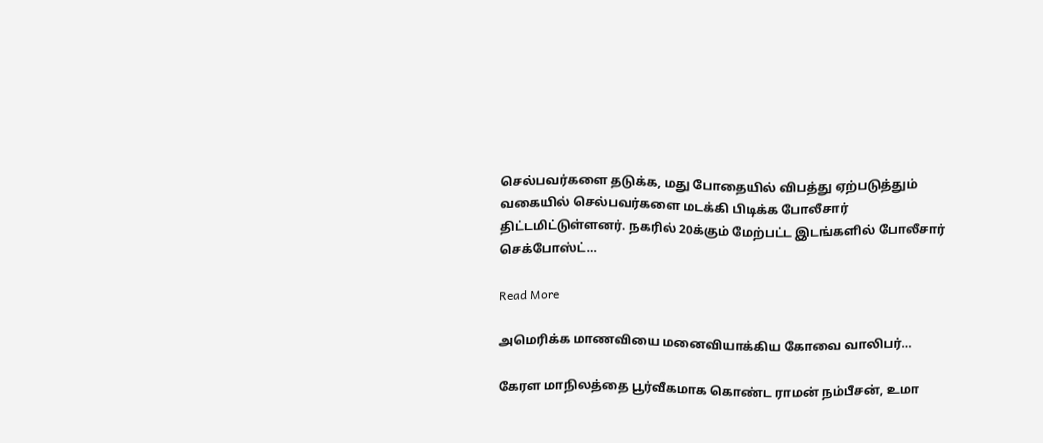செல்பவர்களை தடுக்க, மது போதையில் விபத்து ஏற்படுத்தும் வகையில் செல்பவர்களை மடக்கி பிடிக்க போலீசார் திட்டமிட்டுள்ளனர். நகரில் 20க்கும் மேற்பட்ட இடங்களில் போலீசார் செக்போஸ்ட்…

Read More

அமெரிக்க மாணவியை மனைவியாக்கிய கோவை வாலிபர்…

கேரள மாநிலத்தை பூர்வீகமாக கொண்ட ராமன் நம்பீசன், உமா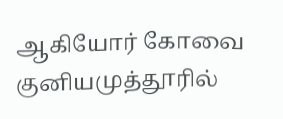ஆகியோர் கோவை குனியமுத்தூரில்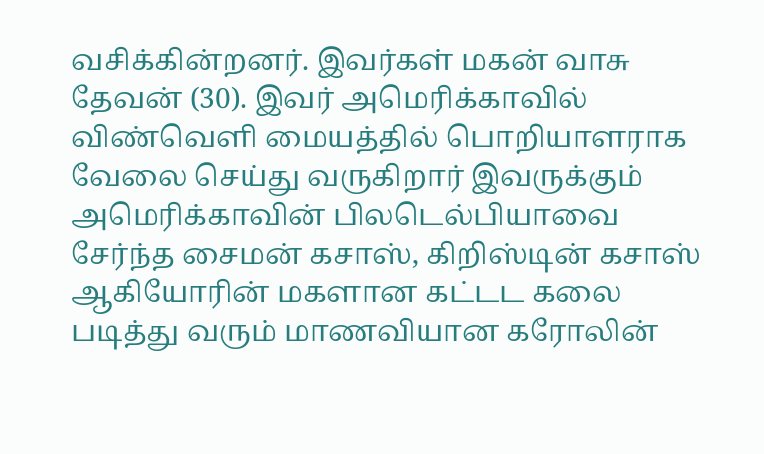வசிக்கின்றனர். இவர்கள் மகன் வாசு தேவன் (30). இவர் அமெரிக்காவில் விண்வெளி மையத்தில் பொறியாளராக வேலை செய்து வருகிறார் இவருக்கும் அமெரிக்காவின் பிலடெல்பியாவை சேர்ந்த சைமன் கசாஸ், கிறிஸ்டின் கசாஸ் ஆகியோரின் மகளான கட்டட கலை படித்து வரும் மாணவியான கரோலின்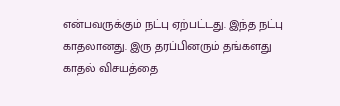என்பவருக்கும் நட்பு ஏற்பட்டது. இந்த நட்பு காதலானது. இரு தரப்பினரும் தங்களது காதல் விசயத்தை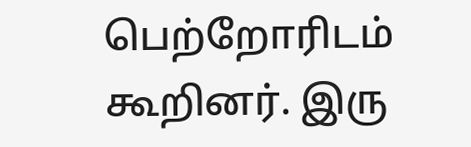பெற்றோரிடம் கூறினர். இரு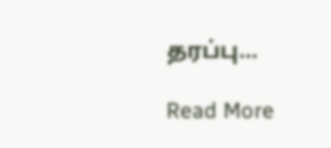தரப்பு…

Read More